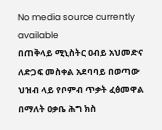No media source currently available
በጠቅላይ ሚኒስትር ዐብይ አህመድና ለድጋፍ መስቀል አደባባይ በወጣው ህዝብ ላይ የቦምብ ጥቃት ፈፅመዋል በማለት ዐቃቤ ሕግ ክስ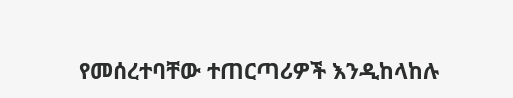የመሰረተባቸው ተጠርጣሪዎች እንዲከላከሉ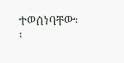ተወሰነባቸው፡፡